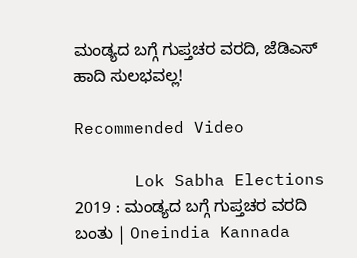ಮಂಡ್ಯದ ಬಗ್ಗೆ ಗುಪ್ತಚರ ವರದಿ, ಜೆಡಿಎಸ್‌ ಹಾದಿ ಸುಲಭವಲ್ಲ!

Recommended Video

      Lok Sabha Elections 2019 : ಮಂಡ್ಯದ ಬಗ್ಗೆ ಗುಪ್ತಚರ ವರದಿ ಬಂತು | Oneindia Kannada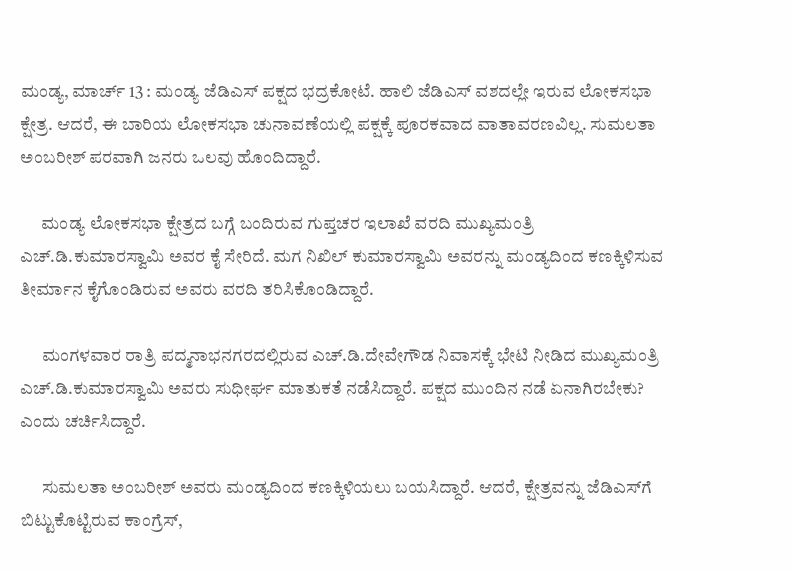ಮಂಡ್ಯ, ಮಾರ್ಚ್ 13 : ಮಂಡ್ಯ ಜೆಡಿಎಸ್ ಪಕ್ಷದ ಭದ್ರಕೋಟೆ. ಹಾಲಿ ಜೆಡಿಎಸ್ ವಶದಲ್ಲೇ ಇರುವ ಲೋಕಸಭಾ ಕ್ಷೇತ್ರ. ಆದರೆ, ಈ ಬಾರಿಯ ಲೋಕಸಭಾ ಚುನಾವಣೆಯಲ್ಲಿ ಪಕ್ಷಕ್ಕೆ ಪೂರಕವಾದ ವಾತಾವರಣವಿಲ್ಲ. ಸುಮಲತಾ ಅಂಬರೀಶ್ ಪರವಾಗಿ ಜನರು ಒಲವು ಹೊಂದಿದ್ದಾರೆ.

      ಮಂಡ್ಯ ಲೋಕಸಭಾ ಕ್ಷೇತ್ರದ ಬಗ್ಗೆ ಬಂದಿರುವ ಗುಪ್ತಚರ ಇಲಾಖೆ ವರದಿ ಮುಖ್ಯಮಂತ್ರಿ ಎಚ್.ಡಿ.ಕುಮಾರಸ್ವಾಮಿ ಅವರ ಕೈ ಸೇರಿದೆ. ಮಗ ನಿಖಿಲ್ ಕುಮಾರಸ್ವಾಮಿ ಅವರನ್ನು ಮಂಡ್ಯದಿಂದ ಕಣಕ್ಕಿಳಿಸುವ ತೀರ್ಮಾನ ಕೈಗೊಂಡಿರುವ ಅವರು ವರದಿ ತರಿಸಿಕೊಂಡಿದ್ದಾರೆ.

      ಮಂಗಳವಾರ ರಾತ್ರಿ ಪದ್ಮನಾಭನಗರದಲ್ಲಿರುವ ಎಚ್.ಡಿ.ದೇವೇಗೌಡ ನಿವಾಸಕ್ಕೆ ಭೇಟಿ ನೀಡಿದ ಮುಖ್ಯಮಂತ್ರಿ ಎಚ್.ಡಿ.ಕುಮಾರಸ್ವಾಮಿ ಅವರು ಸುಧೀರ್ಘ ಮಾತುಕತೆ ನಡೆಸಿದ್ದಾರೆ. ಪಕ್ಷದ ಮುಂದಿನ ನಡೆ ಏನಾಗಿರಬೇಕು? ಎಂದು ಚರ್ಚಿಸಿದ್ದಾರೆ.

      ಸುಮಲತಾ ಅಂಬರೀಶ್ ಅವರು ಮಂಡ್ಯದಿಂದ ಕಣಕ್ಕಿಳಿಯಲು ಬಯಸಿದ್ದಾರೆ. ಆದರೆ, ಕ್ಷೇತ್ರವನ್ನು ಜೆಡಿಎಸ್‌ಗೆ ಬಿಟ್ಟುಕೊಟ್ಟಿರುವ ಕಾಂಗ್ರೆಸ್,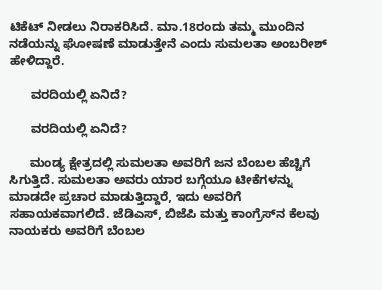ಟಿಕೆಟ್ ನೀಡಲು ನಿರಾಕರಿಸಿದೆ. ಮಾ.18ರಂದು ತಮ್ಮ ಮುಂದಿನ ನಡೆಯನ್ನು ಘೋಷಣೆ ಮಾಡುತ್ತೇನೆ ಎಂದು ಸುಮಲತಾ ಅಂಬರೀಶ್ ಹೇಳಿದ್ದಾರೆ.

      ವರದಿಯಲ್ಲಿ ಏನಿದೆ?

      ವರದಿಯಲ್ಲಿ ಏನಿದೆ?

      ಮಂಡ್ಯ ಕ್ಷೇತ್ರದಲ್ಲಿ ಸುಮಲತಾ ಅವರಿಗೆ ಜನ ಬೆಂಬಲ ಹೆಚ್ಚಿಗೆ ಸಿಗುತ್ತಿದೆ. ಸುಮಲತಾ ಅವರು ಯಾರ ಬಗ್ಗೆಯೂ ಟೀಕೆಗಳನ್ನು ಮಾಡದೇ ಪ್ರಚಾರ ಮಾಡುತ್ತಿದ್ದಾರೆ, ಇದು ಅವರಿಗೆ ಸಹಾಯಕವಾಗಲಿದೆ. ಜೆಡಿಎಸ್‌, ಬಿಜೆಪಿ ಮತ್ತು ಕಾಂಗ್ರೆಸ್‌ನ ಕೆಲವು ನಾಯಕರು ಅವರಿಗೆ ಬೆಂಬಲ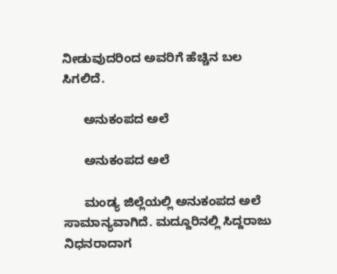ನೀಡುವುದರಿಂದ ಅವರಿಗೆ ಹೆಚ್ಚಿನ ಬಲ ಸಿಗಲಿದೆ.

      ಅನುಕಂಪದ ಅಲೆ

      ಅನುಕಂಪದ ಅಲೆ

      ಮಂಡ್ಯ ಜಿಲ್ಲೆಯಲ್ಲಿ ಅನುಕಂಪದ ಅಲೆ ಸಾಮಾನ್ಯವಾಗಿದೆ. ಮದ್ದೂರಿನಲ್ಲಿ ಸಿದ್ದರಾಜು ನಿಧನರಾದಾಗ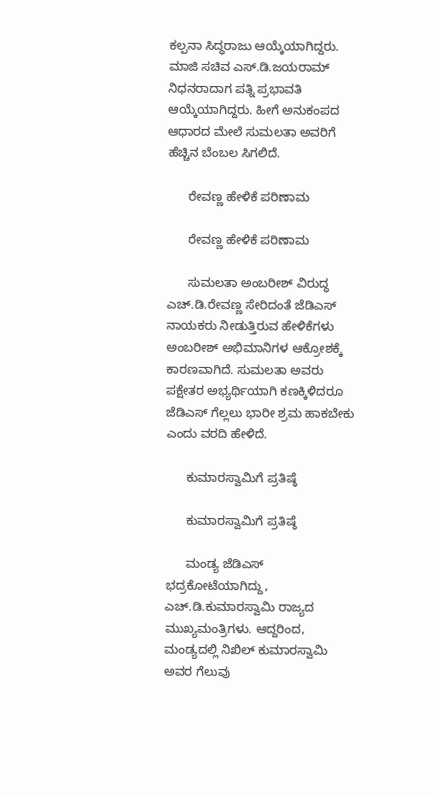ಕಲ್ಪನಾ ಸಿದ್ಧರಾಜು ಆಯ್ಕೆಯಾಗಿದ್ದರು. ಮಾಜಿ ಸಚಿವ ಎಸ್.ಡಿ.ಜಯರಾಮ್ ನಿಧನರಾದಾಗ ಪತ್ನಿ ಪ್ರಭಾವತಿ ಆಯ್ಕೆಯಾಗಿದ್ದರು. ಹೀಗೆ ಅನುಕಂಪದ ಆಧಾರದ ಮೇಲೆ ಸುಮಲತಾ ಅವರಿಗೆ ಹೆಚ್ಚಿನ ಬೆಂಬಲ ಸಿಗಲಿದೆ.

      ರೇವಣ್ಣ ಹೇಳಿಕೆ ಪರಿಣಾಮ

      ರೇವಣ್ಣ ಹೇಳಿಕೆ ಪರಿಣಾಮ

      ಸುಮಲತಾ ಅಂಬರೀಶ್ ವಿರುದ್ಧ ಎಚ್.ಡಿ.ರೇವಣ್ಣ ಸೇರಿದಂತೆ ಜೆಡಿಎಸ್‌ ನಾಯಕರು ನೀಡುತ್ತಿರುವ ಹೇಳಿಕೆಗಳು ಅಂಬರೀಶ್ ಅಭಿಮಾನಿಗಳ ಆಕ್ರೋಶಕ್ಕೆ ಕಾರಣವಾಗಿದೆ. ಸುಮಲತಾ ಅವರು ಪಕ್ಷೇತರ ಅಭ್ಯರ್ಥಿಯಾಗಿ ಕಣಕ್ಕಿಳಿದರೂ ಜೆಡಿಎಸ್ ಗೆಲ್ಲಲು ಭಾರೀ ಶ್ರಮ ಹಾಕಬೇಕು ಎಂದು ವರದಿ ಹೇಳಿದೆ.

      ಕುಮಾರಸ್ವಾಮಿಗೆ ಪ್ರತಿಷ್ಠೆ

      ಕುಮಾರಸ್ವಾಮಿಗೆ ಪ್ರತಿಷ್ಠೆ

      ಮಂಡ್ಯ ಜೆಡಿಎಸ್ ಭದ್ರಕೋಟೆಯಾಗಿದ್ದು, ಎಚ್.ಡಿ.ಕುಮಾರಸ್ವಾಮಿ ರಾಜ್ಯದ ಮುಖ್ಯಮಂತ್ರಿಗಳು. ಆದ್ದರಿಂದ, ಮಂಡ್ಯದಲ್ಲಿ ನಿಖಿಲ್ ಕುಮಾರಸ್ವಾಮಿ ಅವರ ಗೆಲುವು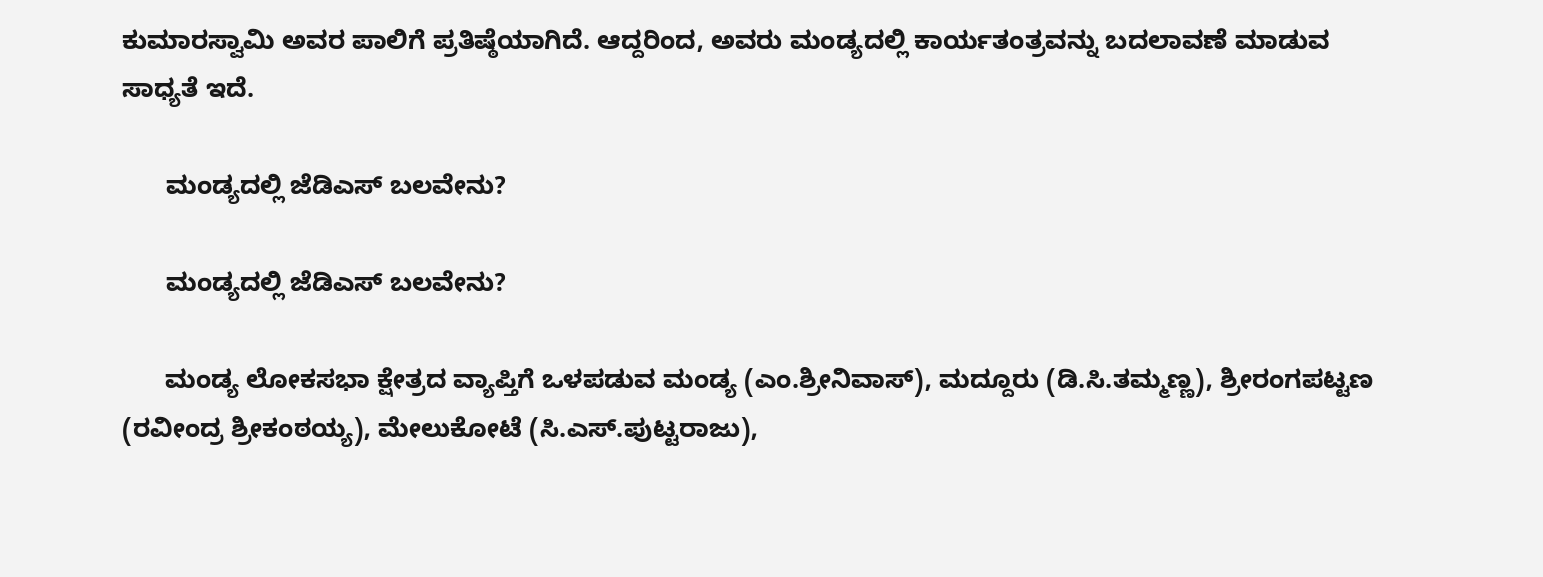ಕುಮಾರಸ್ವಾಮಿ ಅವರ ಪಾಲಿಗೆ ಪ್ರತಿಷ್ಠೆಯಾಗಿದೆ. ಆದ್ದರಿಂದ, ಅವರು ಮಂಡ್ಯದಲ್ಲಿ ಕಾರ್ಯತಂತ್ರವನ್ನು ಬದಲಾವಣೆ ಮಾಡುವ ಸಾಧ್ಯತೆ ಇದೆ.

      ಮಂಡ್ಯದಲ್ಲಿ ಜೆಡಿಎಸ್ ಬಲವೇನು?

      ಮಂಡ್ಯದಲ್ಲಿ ಜೆಡಿಎಸ್ ಬಲವೇನು?

      ಮಂಡ್ಯ ಲೋಕಸಭಾ ಕ್ಷೇತ್ರದ ವ್ಯಾಪ್ತಿಗೆ ಒಳಪಡುವ ಮಂಡ್ಯ (ಎಂ.ಶ್ರೀನಿವಾಸ್), ಮದ್ದೂರು (ಡಿ.ಸಿ.ತಮ್ಮಣ್ಣ), ಶ್ರೀರಂಗಪಟ್ಟಣ (ರವೀಂದ್ರ ಶ್ರೀಕಂಠಯ್ಯ), ಮೇಲುಕೋಟೆ (ಸಿ.ಎಸ್.ಪುಟ್ಟರಾಜು),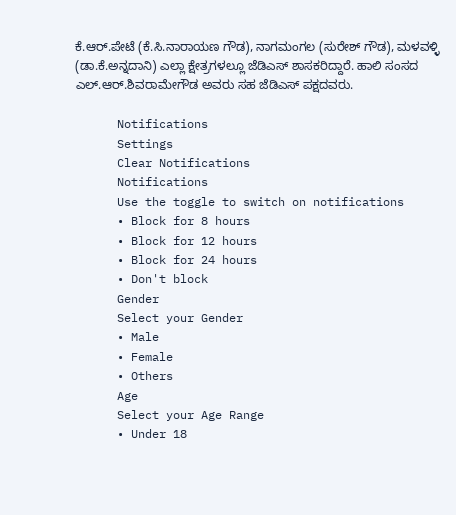ಕೆ.ಆರ್.ಪೇಟೆ (ಕೆ.ಸಿ.ನಾರಾಯಣ ಗೌಡ), ನಾಗಮಂಗಲ (ಸುರೇಶ್ ಗೌಡ), ಮಳವಳ್ಳಿ (ಡಾ.ಕೆ.ಅನ್ನದಾನಿ) ಎಲ್ಲಾ ಕ್ಷೇತ್ರಗಳಲ್ಲೂ ಜೆಡಿಎಸ್ ಶಾಸಕರಿದ್ದಾರೆ. ಹಾಲಿ ಸಂಸದ ಎಲ್.ಆರ್.ಶಿವರಾಮೇಗೌಡ ಅವರು ಸಹ ಜೆಡಿಎಸ್ ಪಕ್ಷದವರು.

      Notifications
      Settings
      Clear Notifications
      Notifications
      Use the toggle to switch on notifications
      • Block for 8 hours
      • Block for 12 hours
      • Block for 24 hours
      • Don't block
      Gender
      Select your Gender
      • Male
      • Female
      • Others
      Age
      Select your Age Range
      • Under 18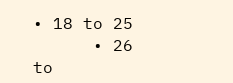• 18 to 25
      • 26 to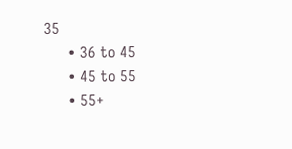35
      • 36 to 45
      • 45 to 55
      • 55+